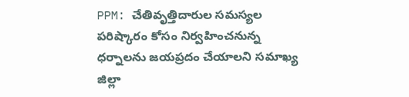PPM: చేతివృత్తిదారుల సమస్యల పరిష్కారం కోసం నిర్వహించనున్న ధర్నాలను జయప్రదం చేయాలని సమాఖ్య జిల్లా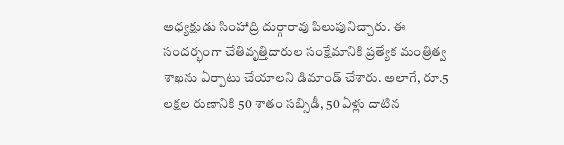అధ్యక్షుడు సింహాద్రి దుర్గారావు పిలుపునిచ్చారు. ఈ సందర్భంగా చేతివృత్తిదారుల సంక్షేమానికి ప్రత్యేక మంత్రిత్వ శాఖను ఏర్పాటు చేయాలని డిమాండ్ చేశారు. అలాగే, రూ.5 లక్షల రుణానికి 50 శాతం సబ్సిడీ, 50 ఏళ్లు దాటిన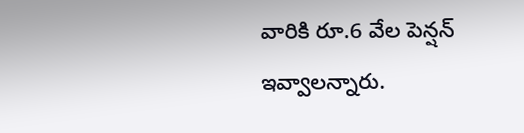వారికి రూ.6 వేల పెన్షన్ ఇవ్వాలన్నారు.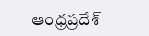ఆంధ్రప్రదేశ్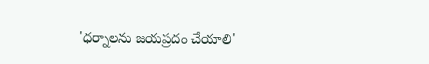'ధర్నాలను జయప్రదం చేయాలి'